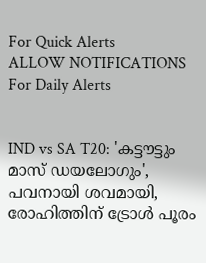For Quick Alerts
ALLOW NOTIFICATIONS
For Daily Alerts


IND vs SA T20: 'കട്ടൗട്ടും മാസ് ഡയലോഗും', പവനായി ശവമായി, രോഹിത്തിന് ട്രോള്‍ പൂരം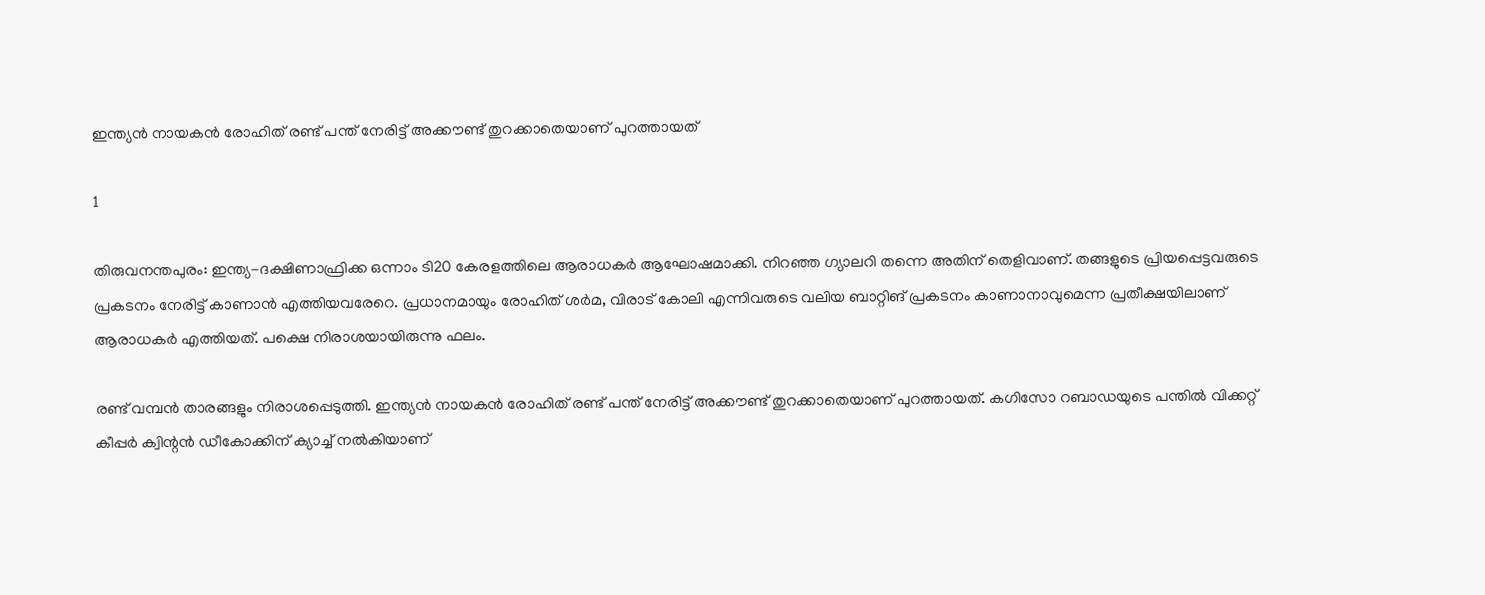ഇന്ത്യന്‍ നായകന്‍ രോഹിത് രണ്ട് പന്ത് നേരിട്ട് അക്കൗണ്ട് തുറക്കാതെയാണ് പുറത്തായത്

1

തിരുവനന്തപുരം: ഇന്ത്യ-ദക്ഷിണാഫ്രിക്ക ഒന്നാം ടി20 കേരളത്തിലെ ആരാധകര്‍ ആഘോഷമാക്കി. നിറഞ്ഞ ഗ്യാലറി തന്നെ അതിന് തെളിവാണ്. തങ്ങളുടെ പ്രിയപ്പെട്ടവരുടെ പ്രകടനം നേരിട്ട് കാണാന്‍ എത്തിയവരേറെ. പ്രധാനമായും രോഹിത് ശര്‍മ, വിരാട് കോലി എന്നിവരുടെ വലിയ ബാറ്റിങ് പ്രകടനം കാണാനാവുമെന്ന പ്രതീക്ഷയിലാണ് ആരാധകര്‍ എത്തിയത്. പക്ഷെ നിരാശയായിരുന്നു ഫലം.

രണ്ട് വമ്പന്‍ താരങ്ങളും നിരാശപ്പെടുത്തി. ഇന്ത്യന്‍ നായകന്‍ രോഹിത് രണ്ട് പന്ത് നേരിട്ട് അക്കൗണ്ട് തുറക്കാതെയാണ് പുറത്തായത്. കഗിസോ റബാഡയുടെ പന്തില്‍ വിക്കറ്റ് കീപ്പര്‍ ക്വിന്റന്‍ ഡീകോക്കിന് ക്യാച്ച് നല്‍കിയാണ്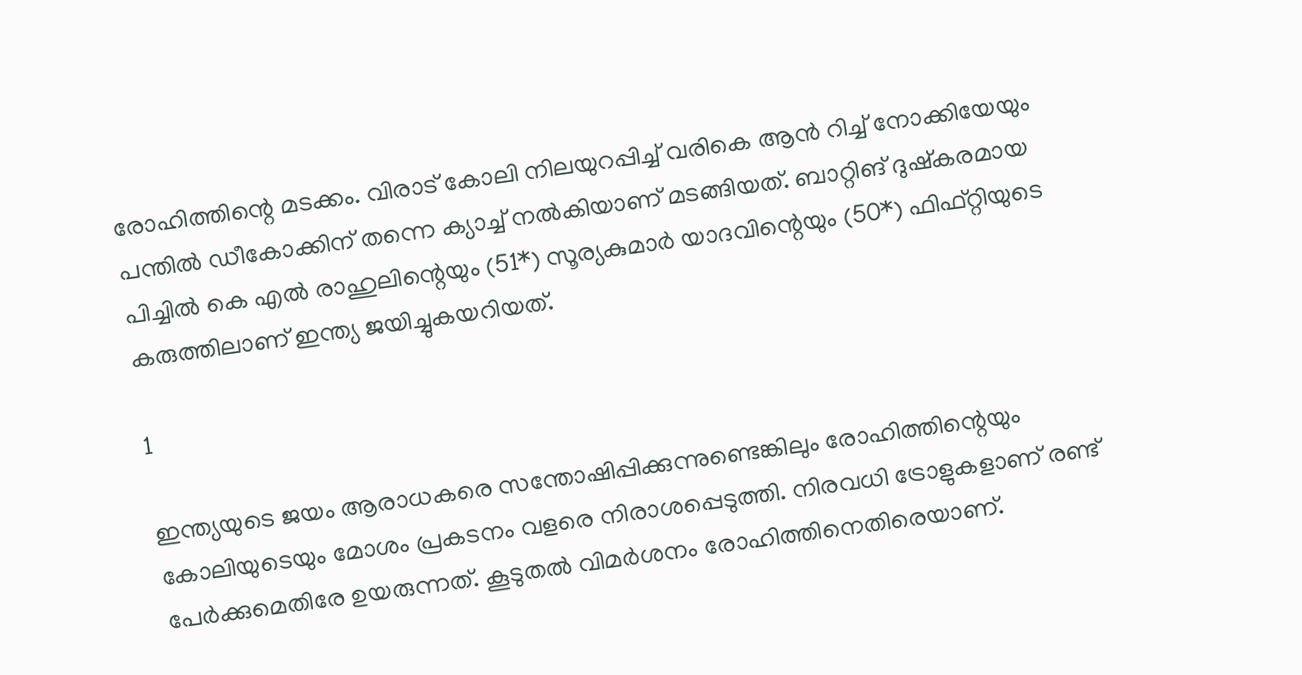രോഹിത്തിന്റെ മടക്കം. വിരാട് കോലി നിലയുറപ്പിച്ച് വരികെ ആന്‍ റിച്ച് നോക്കിയേയും പന്തില്‍ ഡീകോക്കിന് തന്നെ ക്യാച്ച് നല്‍കിയാണ് മടങ്ങിയത്. ബാറ്റിങ് ദുഷ്‌കരമായ പിച്ചില്‍ കെ എല്‍ രാഹുലിന്റെയും (51*) സൂര്യകുമാര്‍ യാദവിന്റെയും (50*) ഫിഫ്റ്റിയുടെ കരുത്തിലാണ് ഇന്ത്യ ജയിച്ചുകയറിയത്.

1

ഇന്ത്യയുടെ ജയം ആരാധകരെ സന്തോഷിപ്പിക്കുന്നുണ്ടെങ്കിലും രോഹിത്തിന്റെയും കോലിയുടെയും മോശം പ്രകടനം വളരെ നിരാശപ്പെടുത്തി. നിരവധി ട്രോളുകളാണ് രണ്ട് പേര്‍ക്കുമെതിരേ ഉയരുന്നത്. കൂടുതല്‍ വിമര്‍ശനം രോഹിത്തിനെതിരെയാണ്.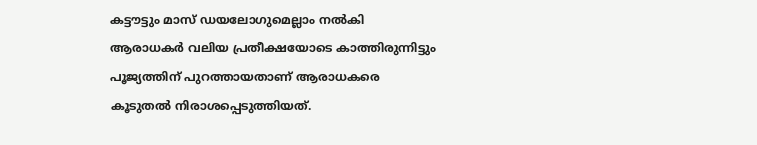കട്ടൗട്ടും മാസ് ഡയലോഗുമെല്ലാം നല്‍കി ആരാധകര്‍ വലിയ പ്രതീക്ഷയോടെ കാത്തിരുന്നിട്ടും പൂജ്യത്തിന് പുറത്തായതാണ് ആരാധകരെ കൂടുതല്‍ നിരാശപ്പെടുത്തിയത്.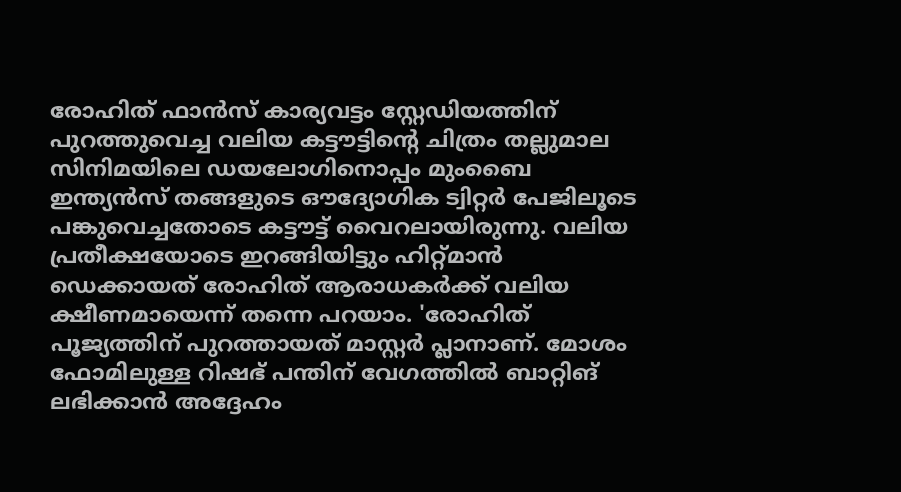രോഹിത് ഫാന്‍സ് കാര്യവട്ടം സ്റ്റേഡിയത്തിന് പുറത്തുവെച്ച വലിയ കട്ടൗട്ടിന്റെ ചിത്രം തല്ലുമാല സിനിമയിലെ ഡയലോഗിനൊപ്പം മുംബൈ ഇന്ത്യന്‍സ് തങ്ങളുടെ ഔദ്യോഗിക ട്വിറ്റര്‍ പേജിലൂടെ പങ്കുവെച്ചതോടെ കട്ടൗട്ട് വൈറലായിരുന്നു. വലിയ പ്രതീക്ഷയോടെ ഇറങ്ങിയിട്ടും ഹിറ്റ്മാന്‍ ഡെക്കായത് രോഹിത് ആരാധകര്‍ക്ക് വലിയ ക്ഷീണമായെന്ന് തന്നെ പറയാം. 'രോഹിത് പൂജ്യത്തിന് പുറത്തായത് മാസ്റ്റര്‍ പ്ലാനാണ്. മോശം ഫോമിലുള്ള റിഷഭ് പന്തിന് വേഗത്തില്‍ ബാറ്റിങ് ലഭിക്കാന്‍ അദ്ദേഹം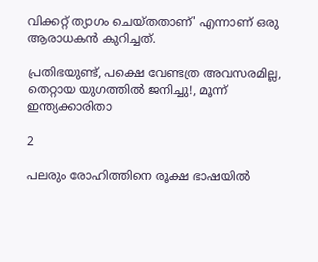വിക്കറ്റ് ത്യാഗം ചെയ്തതാണ്' എന്നാണ് ഒരു ആരാധകന്‍ കുറിച്ചത്.

പ്രതിഭയുണ്ട്, പക്ഷെ വേണ്ടത്ര അവസരമില്ല, തെറ്റായ യുഗത്തില്‍ ജനിച്ചു!, മൂന്ന് ഇന്ത്യക്കാരിതാ

2

പലരും രോഹിത്തിനെ രൂക്ഷ ഭാഷയില്‍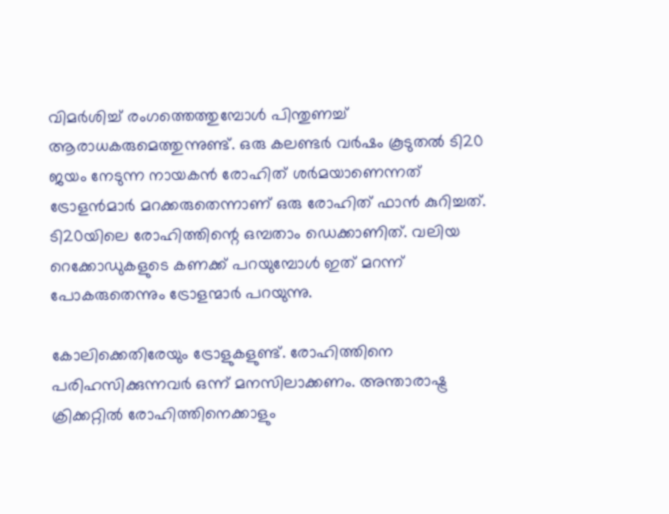വിമര്‍ശിച്ച് രംഗത്തെത്തുമ്പോള്‍ പിന്തുണച്ച് ആരാധകരുമെത്തുന്നുണ്ട്. ഒരു കലണ്ടര്‍ വര്‍ഷം കൂടുതല്‍ ടി20 ജയം നേടുന്ന നായകന്‍ രോഹിത് ശര്‍മയാണെന്നത് ട്രോളന്‍മാര്‍ മറക്കരുതെന്നാണ് ഒരു രോഹിത് ഫാന്‍ കുറിച്ചത്. ടി20യിലെ രോഹിത്തിന്റെ ഒമ്പതാം ഡെക്കാണിത്. വലിയ റെക്കോഡുകളുടെ കണക്ക് പറയുമ്പോള്‍ ഇത് മറന്ന് പോകരുതെന്നും ട്രോളന്മാര്‍ പറയുന്നു.

കോലിക്കെതിരേയും ട്രോളുകളുണ്ട്. രോഹിത്തിനെ പരിഹസിക്കുന്നവര്‍ ഒന്ന് മനസിലാക്കണം. അന്താരാഷ്ട്ര ക്രിക്കറ്റില്‍ രോഹിത്തിനെക്കാളും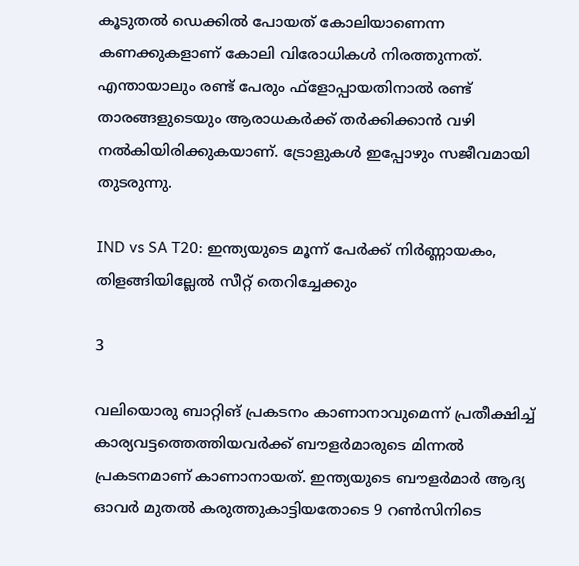കൂടുതല്‍ ഡെക്കില്‍ പോയത് കോലിയാണെന്ന കണക്കുകളാണ് കോലി വിരോധികള്‍ നിരത്തുന്നത്. എന്തായാലും രണ്ട് പേരും ഫ്‌ളോപ്പായതിനാല്‍ രണ്ട് താരങ്ങളുടെയും ആരാധകര്‍ക്ക് തര്‍ക്കിക്കാന്‍ വഴി നല്‍കിയിരിക്കുകയാണ്. ട്രോളുകള്‍ ഇപ്പോഴും സജീവമായി തുടരുന്നു.

IND vs SA T20: ഇന്ത്യയുടെ മൂന്ന് പേര്‍ക്ക് നിര്‍ണ്ണായകം, തിളങ്ങിയില്ലേല്‍ സീറ്റ് തെറിച്ചേക്കും

3

വലിയൊരു ബാറ്റിങ് പ്രകടനം കാണാനാവുമെന്ന് പ്രതീക്ഷിച്ച് കാര്യവട്ടത്തെത്തിയവര്‍ക്ക് ബൗളര്‍മാരുടെ മിന്നല്‍ പ്രകടനമാണ് കാണാനായത്. ഇന്ത്യയുടെ ബൗളര്‍മാര്‍ ആദ്യ ഓവര്‍ മുതല്‍ കരുത്തുകാട്ടിയതോടെ 9 റണ്‍സിനിടെ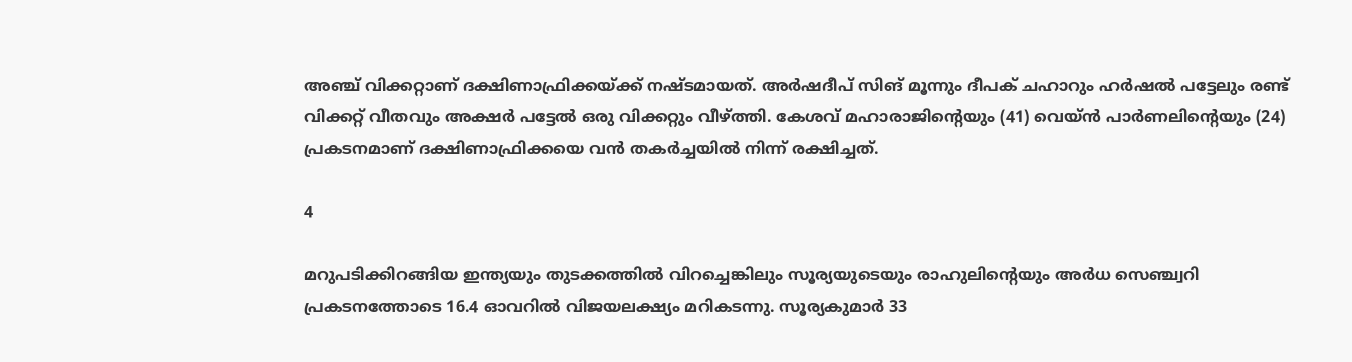അഞ്ച് വിക്കറ്റാണ് ദക്ഷിണാഫ്രിക്കയ്ക്ക് നഷ്ടമായത്. അര്‍ഷദീപ് സിങ് മൂന്നും ദീപക് ചഹാറും ഹര്‍ഷല്‍ പട്ടേലും രണ്ട് വിക്കറ്റ് വീതവും അക്ഷര്‍ പട്ടേല്‍ ഒരു വിക്കറ്റും വീഴ്ത്തി. കേശവ് മഹാരാജിന്റെയും (41) വെയ്ന്‍ പാര്‍ണലിന്റെയും (24) പ്രകടനമാണ് ദക്ഷിണാഫ്രിക്കയെ വന്‍ തകര്‍ച്ചയില്‍ നിന്ന് രക്ഷിച്ചത്.

4

മറുപടിക്കിറങ്ങിയ ഇന്ത്യയും തുടക്കത്തില്‍ വിറച്ചെങ്കിലും സൂര്യയുടെയും രാഹുലിന്റെയും അര്‍ധ സെഞ്ച്വറി പ്രകടനത്തോടെ 16.4 ഓവറില്‍ വിജയലക്ഷ്യം മറികടന്നു. സൂര്യകുമാര്‍ 33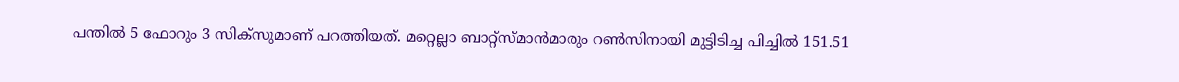പന്തില്‍ 5 ഫോറും 3 സിക്‌സുമാണ് പറത്തിയത്. മറ്റെല്ലാ ബാറ്റ്‌സ്മാന്‍മാരും റണ്‍സിനായി മുട്ടിടിച്ച പിച്ചില്‍ 151.51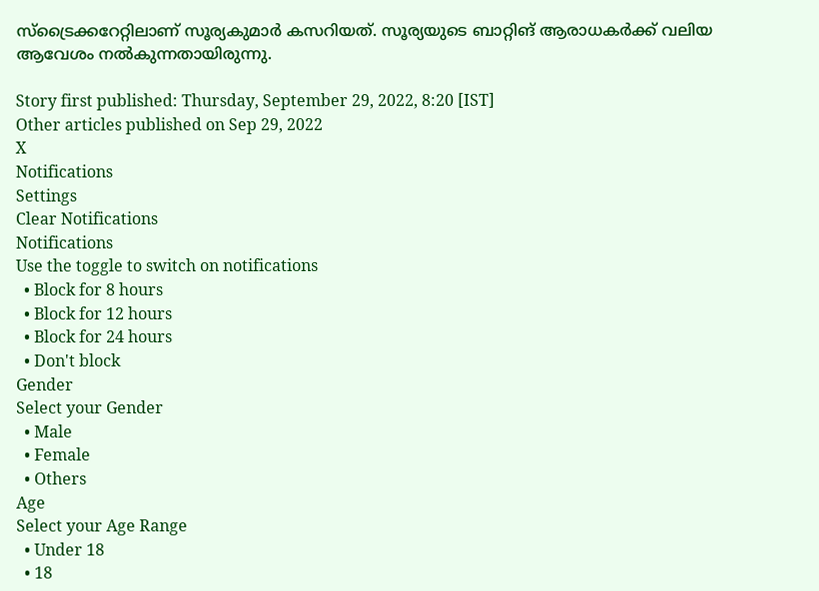സ്‌ട്രൈക്കറേറ്റിലാണ് സൂര്യകുമാര്‍ കസറിയത്. സൂര്യയുടെ ബാറ്റിങ് ആരാധകര്‍ക്ക് വലിയ ആവേശം നല്‍കുന്നതായിരുന്നു.

Story first published: Thursday, September 29, 2022, 8:20 [IST]
Other articles published on Sep 29, 2022
X
Notifications
Settings
Clear Notifications
Notifications
Use the toggle to switch on notifications
  • Block for 8 hours
  • Block for 12 hours
  • Block for 24 hours
  • Don't block
Gender
Select your Gender
  • Male
  • Female
  • Others
Age
Select your Age Range
  • Under 18
  • 18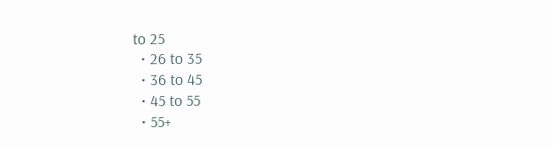to 25
  • 26 to 35
  • 36 to 45
  • 45 to 55
  • 55+